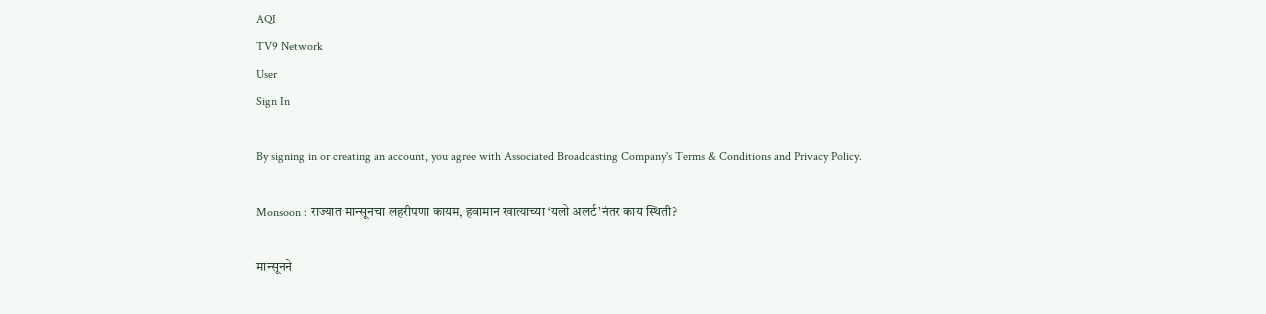AQI
TV9 Network
User
Sign In

By signing in or creating an account, you agree with Associated Broadcasting Company's Terms & Conditions and Privacy Policy.

Monsoon : राज्यात मान्सूनचा लहरीपणा कायम, हवामान खात्याच्या ‘यलो अलर्ट’नंतर काय स्थिती?

मान्सूनने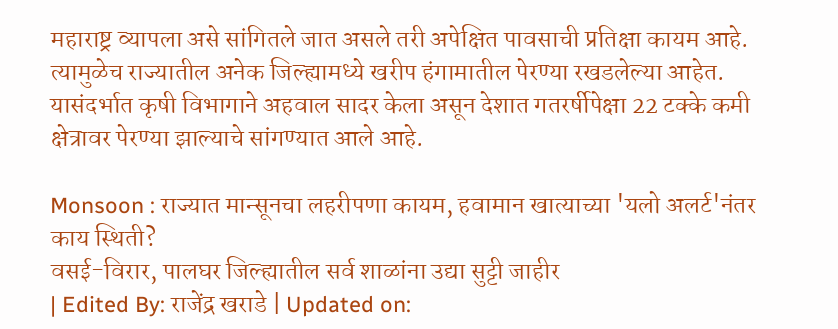महाराष्ट्र व्यापला असे सांगितले जात असले तरी अपेक्षित पावसाची प्रतिक्षा कायम आहे. त्यामुळेच राज्यातील अनेक जिल्ह्यामध्ये खरीप हंगामातील पेरण्या रखडलेल्या आहेत. यासंदर्भात कृषी विभागाने अहवाल सादर केला असून देशात गतरर्षीपेक्षा 22 टक्के कमी क्षेत्रावर पेरण्या झाल्याचे सांगण्यात आले आहे.

Monsoon : राज्यात मान्सूनचा लहरीपणा कायम, हवामान खात्याच्या 'यलो अलर्ट'नंतर काय स्थिती?
वसई-विरार, पालघर जिल्ह्यातील सर्व शाळांना उद्या सुट्टी जाहीर
| Edited By: राजेंद्र खराडे | Updated on: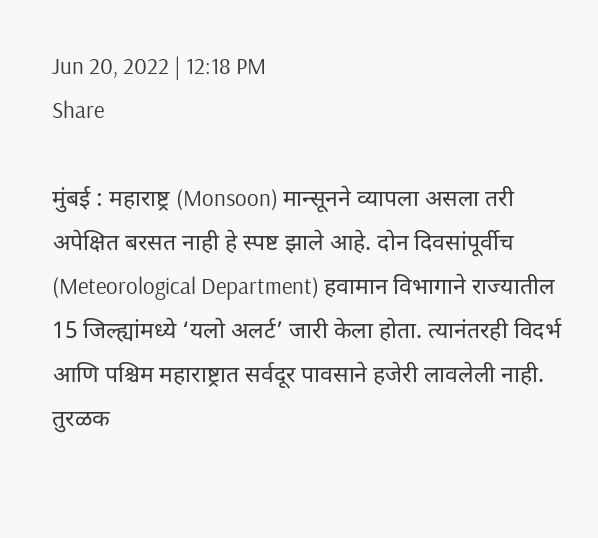Jun 20, 2022 | 12:18 PM
Share

मुंबई : महाराष्ट्र (Monsoon) मान्सूनने व्यापला असला तरी अपेक्षित बरसत नाही हे स्पष्ट झाले आहे. दोन दिवसांपूर्वीच (Meteorological Department) हवामान विभागाने राज्यातील 15 जिल्ह्यांमध्ये ‘यलो अलर्ट’ जारी केला होता. त्यानंतरही विदर्भ आणि पश्चिम महाराष्ट्रात सर्वदूर पावसाने हजेरी लावलेली नाही. तुरळक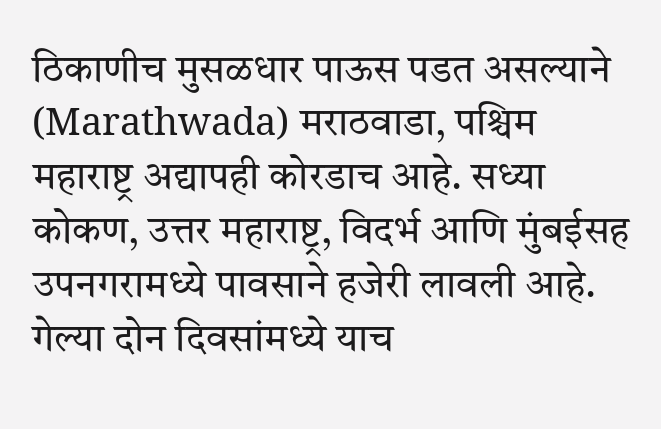ठिकाणीच मुसळधार पाऊस पडत असल्याने (Marathwada) मराठवाडा, पश्चिम महाराष्ट्र अद्यापही कोरडाच आहे. सध्या कोकण, उत्तर महाराष्ट्र, विदर्भ आणि मुंबईसह उपनगरामध्ये पावसाने हजेरी लावली आहे. गेल्या दोन दिवसांमध्ये याच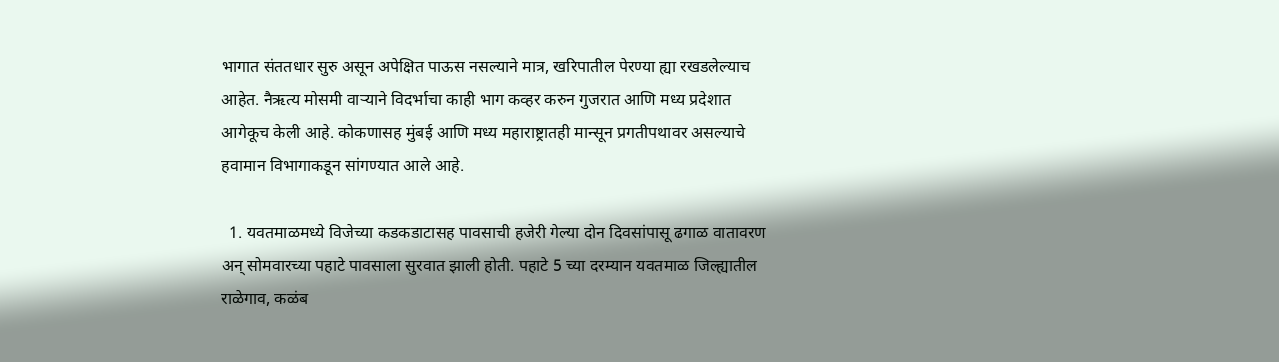भागात संततधार सुरु असून अपेक्षित पाऊस नसल्याने मात्र, खरिपातील पेरण्या ह्या रखडलेल्याच आहेत. नैऋत्य मोसमी वाऱ्याने विदर्भाचा काही भाग कव्हर करुन गुजरात आणि मध्य प्रदेशात आगेकूच केली आहे. कोकणासह मुंबई आणि मध्य महाराष्ट्रातही मान्सून प्रगतीपथावर असल्याचे हवामान विभागाकडून सांगण्यात आले आहे.

  1. यवतमाळमध्ये विजेच्या कडकडाटासह पावसाची हजेरी गेल्या दोन दिवसांपासू ढगाळ वातावरण अन् सोमवारच्या पहाटे पावसाला सुरवात झाली होती. पहाटे 5 च्या दरम्यान यवतमाळ जिल्ह्यातील राळेगाव, कळंब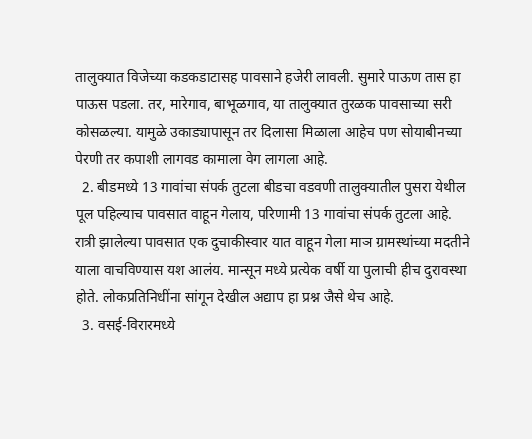तालुक्यात विजेच्या कडकडाटासह पावसाने हजेरी लावली. सुमारे पाऊण तास हा पाऊस पडला. तर, मारेगाव, बाभूळगाव, या तालुक्यात तुरळक पावसाच्या सरी कोसळल्या. यामुळे उकाड्यापासून तर दिलासा मिळाला आहेच पण सोयाबीनच्या पेरणी तर कपाशी लागवड कामाला वेग लागला आहे.
  2. बीडमध्ये 13 गावांचा संपर्क तुटला बीडचा वडवणी तालुक्यातील पुसरा येथील पूल पहिल्याच पावसात वाहून गेलाय, परिणामी 13 गावांचा संपर्क तुटला आहे. रात्री झालेल्या पावसात एक दुचाकीस्वार यात वाहून गेला माञ ग्रामस्थांच्या मदतीने याला वाचविण्यास यश आलंय. मान्सून मध्ये प्रत्येक वर्षी या पुलाची हीच दुरावस्था होते. लोकप्रतिनिधींना सांगून देखील अद्याप हा प्रश्न जैसे थेच आहे.
  3. वसई-विरारमध्ये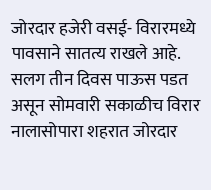जोरदार हजेरी वसई- विरारमध्ये पावसाने सातत्य राखले आहे. सलग तीन दिवस पाऊस पडत असून सोमवारी सकाळीच विरार नालासोपारा शहरात जोरदार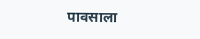पावसाला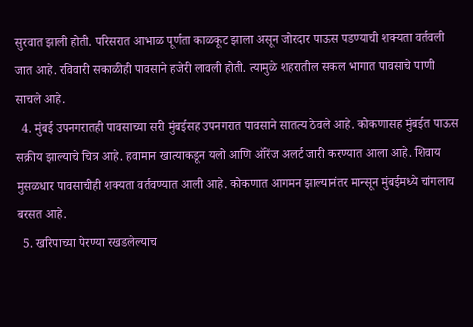सुरवात झाली होती. परिसरात आभाळ पूर्णता काळकूट झाला असून जोरदार पाऊस पडण्याची शक्यता वर्तवली जात आहे. रविवारी सकाळीही पावसाने हजेरी लावली होती. त्यामुळे शहरातील सकल भागात पावसाचे पाणी साचले आहे.
  4. मुंबई उपनगरातही पावसाच्या सरी मुंबईसह उपनगरात पावसाने सातत्य ठेवले आहे. कोकणासह मुंबईत पाऊस सक्रीय झाल्याचे चित्र आहे. हवामान खात्याकडून यलो आणि ऑरेंज अलर्ट जारी करण्यात आला आहे. शिवाय मुसळधार पावसाचीही शक्यता वर्तवण्यात आली आहे. कोकणात आगमन झाल्यानंतर मान्सून मुंबईमध्ये चांगलाच बरसत आहे.
  5. खरिपाच्या पेरण्या रखडलेल्याच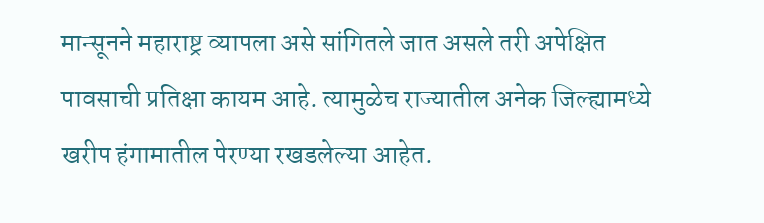मान्सूनने महाराष्ट्र व्यापला असे सांगितले जात असले तरी अपेक्षित पावसाची प्रतिक्षा कायम आहे. त्यामुळेच राज्यातील अनेक जिल्ह्यामध्ये खरीप हंगामातील पेरण्या रखडलेल्या आहेत.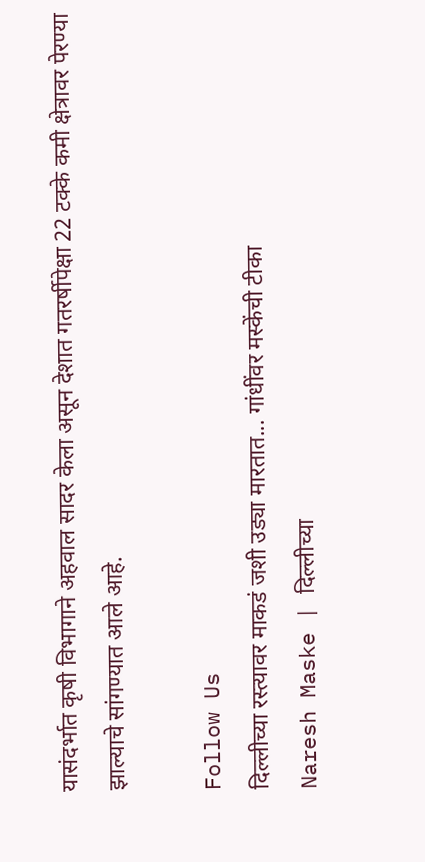यासंदर्भात कृषी विभागाने अहवाल सादर केला असून देशात गतरर्षीपेक्षा 22 टक्के कमी क्षेत्रावर पेरण्या झाल्याचे सांगण्यात आले आहे.

Follow Us
दिल्लीच्या रस्त्यावर माकडं जशी उड्या मारतात... गांधींवर मस्केंची टीका
Naresh Maske | दिल्लीच्या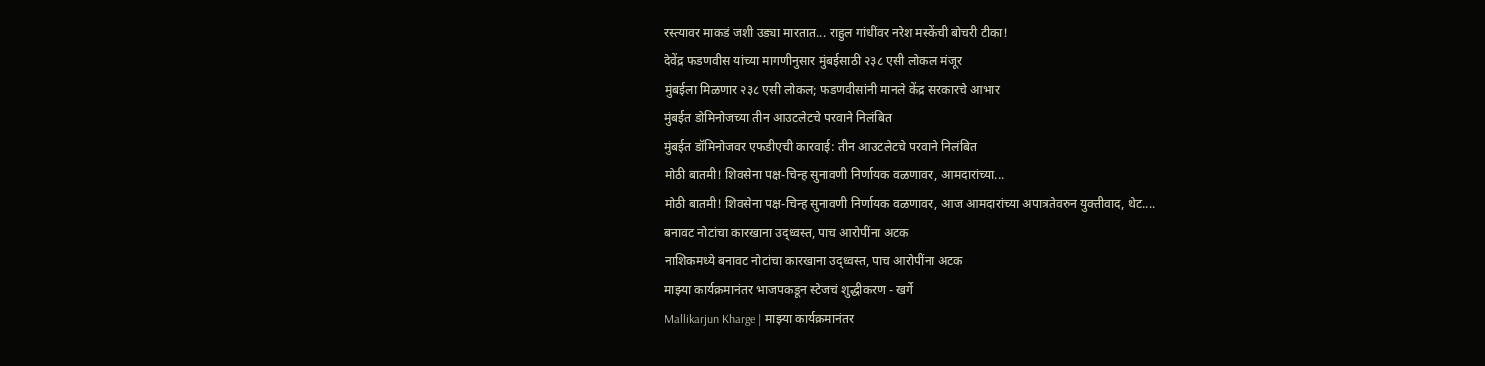रस्त्यावर माकडं जशी उड्या मारतात... राहुल गांधींवर नरेश मस्केंची बोचरी टीका!
देवेंद्र फडणवीस यांच्या मागणीनुसार मुंबईसाठी २३८ एसी लोकल मंजूर
मुंबईला मिळणार २३८ एसी लोकल; फडणवीसांनी मानले केंद्र सरकारचे आभार
मुंबईत डोमिनोजच्या तीन आउटलेटचे परवाने निलंबित
मुंबईत डॉमिनोजवर एफडीएची कारवाई: तीन आउटलेटचे परवाने निलंबित
मोठी बातमी! शिवसेना पक्ष-चिन्ह सुनावणी निर्णायक वळणावर, आमदारांच्या...
मोठी बातमी! शिवसेना पक्ष-चिन्ह सुनावणी निर्णायक वळणावर, आज आमदारांच्या अपात्रतेवरुन युक्तीवाद, थेट....
बनावट नोटांचा कारखाना उद्ध्वस्त, पाच आरोपींना अटक
नाशिकमध्ये बनावट नोटांचा कारखाना उद्ध्वस्त, पाच आरोपींना अटक
माझ्या कार्यक्रमानंतर भाजपकडून स्टेजचं शुद्धीकरण - खर्गे
Mallikarjun Kharge | माझ्या कार्यक्रमानंतर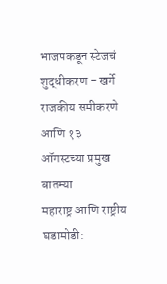भाजपकडून स्टेजचं शुद्धीकरण - खर्गे
राजकीय समीकरणे आणि १३ ऑगस्टच्या प्रमुख बातम्या
महाराष्ट्र आणि राष्ट्रीय घडामोडी: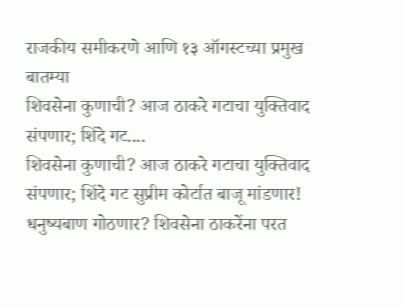राजकीय समीकरणे आणि १३ ऑगस्टच्या प्रमुख बातम्या
शिवसेना कुणाची? आज ठाकरे गटाचा युक्तिवाद संपणार; शिंदे गट....
शिवसेना कुणाची? आज ठाकरे गटाचा युक्तिवाद संपणार; शिंदे गट सुप्रीम कोर्टात बाजू मांडणार!
धनुष्यबाण गोठणार? शिवसेना ठाकरेंना परत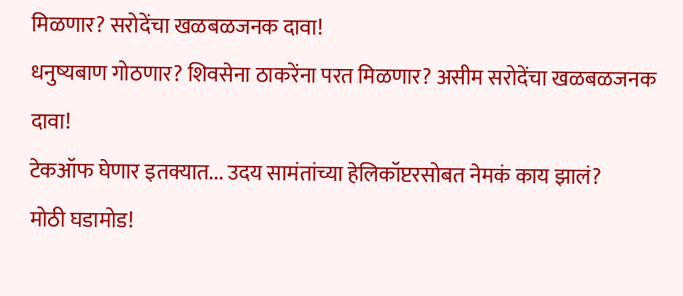मिळणार? सरोदेंचा खळबळजनक दावा!
धनुष्यबाण गोठणार? शिवसेना ठाकरेंना परत मिळणार? असीम सरोदेंचा खळबळजनक दावा!
टेकऑफ घेणार इतक्यात... उदय सामंतांच्या हेलिकॉप्टरसोबत नेमकं काय झालं?
मोठी घडामोड!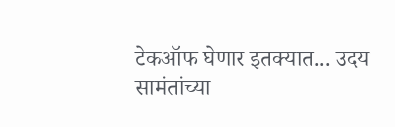टेकऑफ घेणार इतक्यात... उदय सामंतांच्या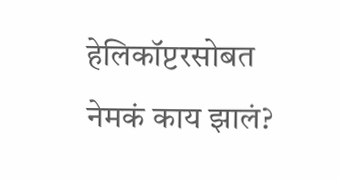हेलिकॉप्टरसोबत नेमकं काय झालं?